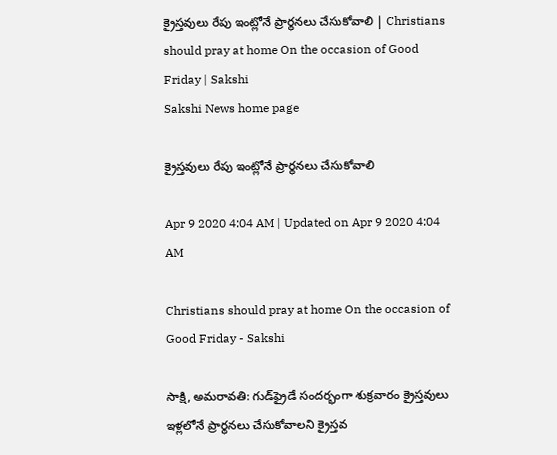క్రైస్తవులు రేపు ఇంట్లోనే ప్రార్థనలు చేసుకోవాలి | Christians should pray at home On the occasion of Good Friday | Sakshi
Sakshi News home page

క్రైస్తవులు రేపు ఇంట్లోనే ప్రార్థనలు చేసుకోవాలి

Apr 9 2020 4:04 AM | Updated on Apr 9 2020 4:04 AM

Christians should pray at home On the occasion of Good Friday - Sakshi

సాక్షి, అమరావతి: గుడ్‌ఫ్రైడే సందర్భంగా శుక్రవారం క్రైస్తవులు ఇళ్లలోనే ప్రార్థనలు చేసుకోవాలని క్రైస్తవ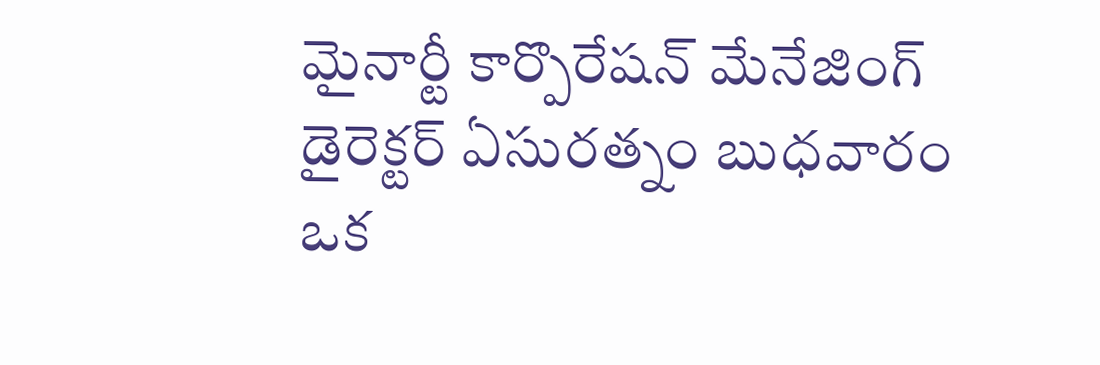మైనార్టీ కార్పొరేషన్‌ మేనేజింగ్‌ డైరెక్టర్‌ ఏసురత్నం బుధవారం ఒక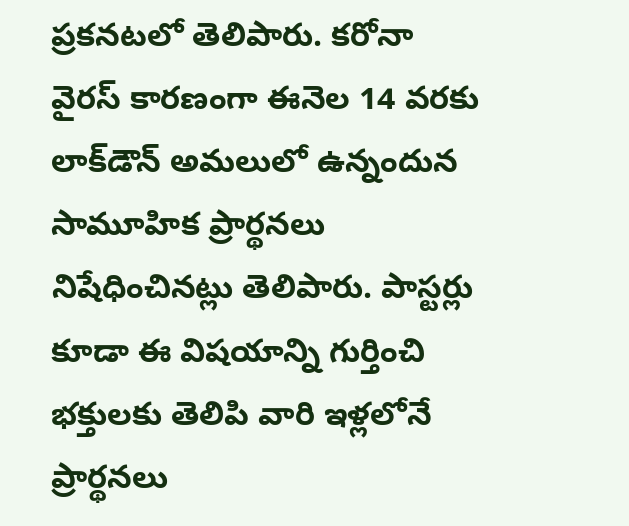ప్రకనటలో తెలిపారు. కరోనా వైరస్‌ కారణంగా ఈనెల 14 వరకు లాక్‌డౌన్‌ అమలులో ఉన్నందున సామూహిక ప్రార్థనలు నిషేధించినట్లు తెలిపారు. పాస్టర్లు కూడా ఈ విషయాన్ని గుర్తించి భక్తులకు తెలిపి వారి ఇళ్లలోనే ప్రార్థనలు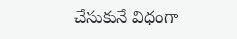చేసుకునే విధంగా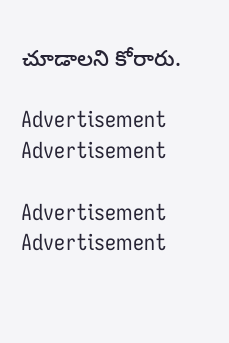చూడాలని కోరారు.

Advertisement
Advertisement

Advertisement
Advertisement